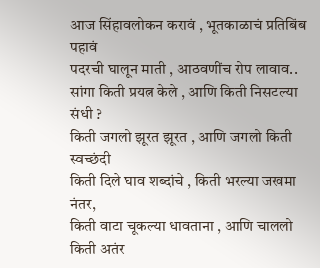आज सिंहावलोकन करावं , भूतकाळाचं प्रतिबिंब पहावं
पदरची घालून माती , आठवणींच रोप लावाव..
सांगा किती प्रयत्न केले , आणि किती निसटल्या संधी ?
किती जगलो झूरत झूरत , आणि जगलो किती स्वच्छंदी
किती दिले घाव शब्दांचे , किती भरल्या जखमा नंतर,
किती वाटा चूकल्या धावताना , आणि चाललो किती अतंर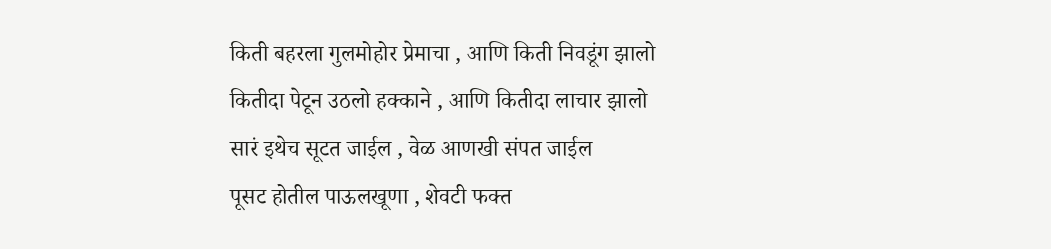किती बहरला गुलमोहोर प्रेमाचा , आणि किती निवडूंग झालो
कितीदा पेटून उठलो हक्काने , आणि कितीदा लाचार झालो
सारं इथेच सूटत जाईल , वेळ आणखी संपत जाईल
पूसट होतील पाऊलखूणा , शेवटी फक्त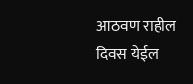आठवण राहील
दिवस येईल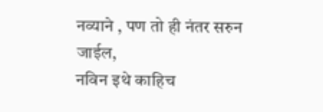नव्याने , पण तो ही नंतर सरुन जाईल,
नविन इथे काहिच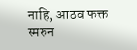नाहि, आठव फक्त स्मरुन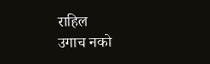राहिल
उगाच नको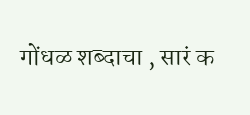गोंधळ शब्दाचा , सारं क